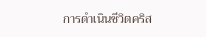การดำเนินชีวิตคริส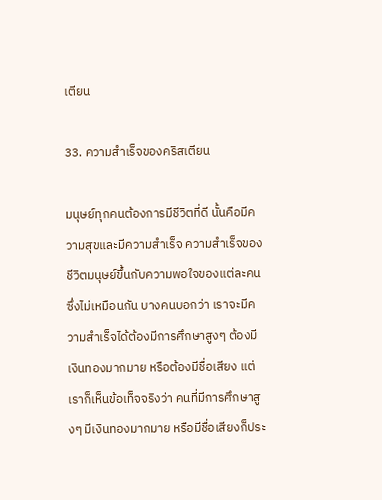เตียน

33. ความสำเร็จของคริสเตียน

มนุษย์ทุกคนต้องการมีชีวิตที่ดี นั้นคือมีความสุขและมีความสำเร็จ ความสำเร็จของชีวิตมนุษย์ขึ้นกับความพอใจของแต่ละคนซึ่งไม่เหมือนกัน บางคนบอกว่า เราจะมีความสำเร็จได้ต้องมีการศึกษาสูงๆ ต้องมีเงินทองมากมาย หรือต้องมีชื่อเสียง แต่เราก็เห็นข้อเท็จจริงว่า คนที่มีการศึกษาสูงๆ มีเงินทองมากมาย หรือมีชื่อเสียงก็ประ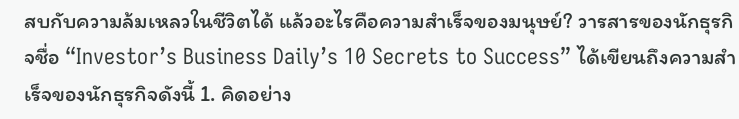สบกับความล้มเหลวในชีวิตได้ แล้วอะไรคือความสำเร็จของมนุษย์? วารสารของนักธุรกิจชื่อ “Investor’s Business Daily’s 10 Secrets to Success” ได้เขียนถึงความสำเร็จของนักธุรกิจดังนี้ 1. คิดอย่าง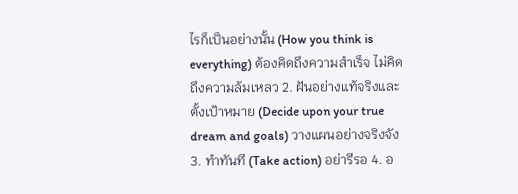ไรก็เป็นอย่างนั้น (How you think is everything) ต้องคิดถึงความสำเร็จ ไม่คิดถึงความล้มเหลว 2. ฝันอย่างแท้จริงและตั้งเป้าหมาย (Decide upon your true dream and goals) วางแผนอย่างจริงจัง 3. ทำทันที (Take action) อย่ารีรอ 4. อ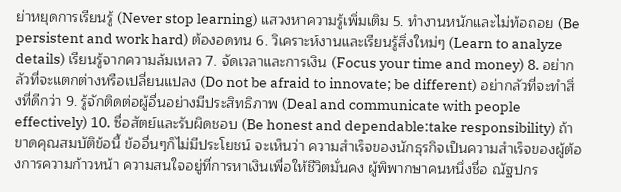ย่าหยุดการเรียนรู้ (Never stop learning) แสวงหาความรู้เพิ่มเติม 5. ทำงานหนักและไม่ท้อถอย (Be persistent and work hard) ต้องอดทน 6. วิเคราะห์งานและเรียนรู้สิ่งใหม่ๆ (Learn to analyze details) เรียนรู้จากความล้มเหลว 7. จัดเวลาและการเงิน (Focus your time and money) 8. อย่ากลัวที่จะแตกต่างหรือเปลี่ยนแปลง (Do not be afraid to innovate; be different) อย่ากลัวที่จะทำสิ่งที่ดีกว่า 9. รู้จักติดต่อผู้อื่นอย่างมีประสิทธิภาพ (Deal and communicate with people effectively) 10. ซื่อสัตย์และรับผิดชอบ (Be honest and dependable:take responsibility) ถ้าขาดคุณสมบัติข้อนี้ ข้ออื่นๆก็ไม่มีประโยชน์ จะเห็นว่า ความสำเร็จของนักธุรกิจเป็นความสำเร็จของผู้ต้องการความก้าวหน้า ความสนใจอยู่ที่การหาเงินเพื่อให้ชีวิตมั่นคง ผู้พิพากษาคนหนึ่งชื่อ ณัฐปกร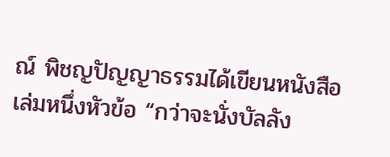ณ์ พิชญปัญญาธรรมได้เขียนหนังสือเล่มหนึ่งหัวข้อ “กว่าจะนั่งบัลลัง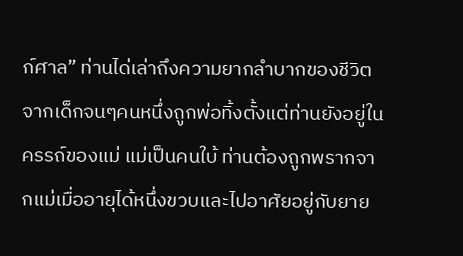ก์ศาล” ท่านได่เล่าถึงความยากลำบากของชีวิตจากเด็กจนๆคนหนึ่งถูกพ่อทิ้งตั้งแต่ท่านยังอยู่ในครรถ์ของแม่ แม่เป็นคนใบ้ ท่านต้องถูกพรากจากแม่เมื่ออายุได้หนึ่งขวบและไปอาศัยอยู่กับยาย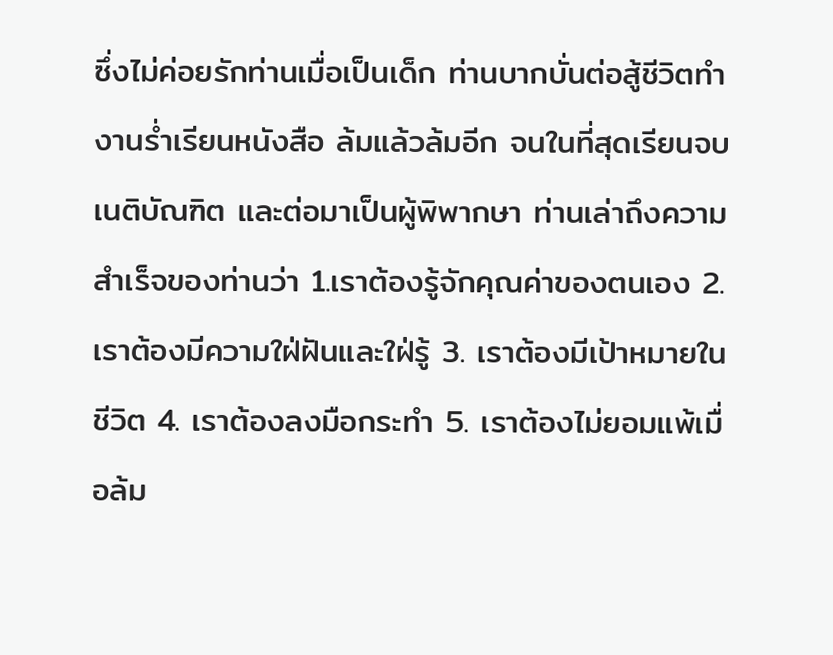ซึ่งไม่ค่อยรักท่านเมื่อเป็นเด็ก ท่านบากบั่นต่อสู้ชีวิตทำงานร่ำเรียนหนังสือ ล้มแล้วล้มอีก จนในที่สุดเรียนจบเนติบัณฑิต และต่อมาเป็นผู้พิพากษา ท่านเล่าถึงความสำเร็จของท่านว่า 1.เราต้องรู้จักคุณค่าของตนเอง 2. เราต้องมีความใฝ่ฝันและใฝ่รู้ 3. เราต้องมีเป้าหมายในชีวิต 4. เราต้องลงมือกระทำ 5. เราต้องไม่ยอมแพ้เมื่อล้ม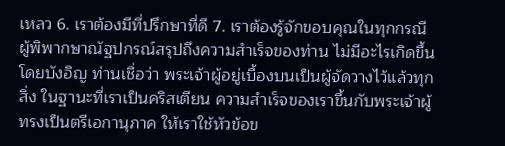เหลว 6. เราต้องมีที่ปรึกษาที่ดี 7. เราต้องรู้จักขอบคุณในทุกกรณี ผู้พิพากษาณัฐปกรณ์สรุปถึงความสำเร็จของท่าน ไม่มีอะไรเกิดขึ้นโดยบังอิญ ท่านเชื่อว่า พระเจ้าผู้อยู่เบื้องบนเป็นผู้จัดวางไว้แล้วทุกสิ่ง ในฐานะที่เราเป็นคริสเตียน ความสำเร็จของเราขึ้นกับพระเจ้าผู้ทรงเป็นตรีเอกานุภาค ให้เราใช้หัวข้อข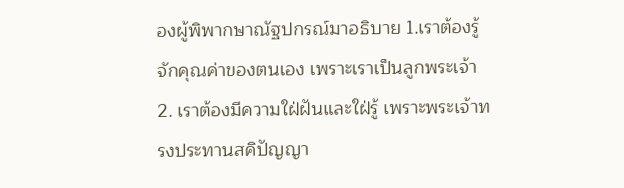องผู้พิพากษาณัฐปกรณ์มาอธิบาย 1.เราต้องรู้จักคุณค่าของตนเอง เพราะเราเป็นลูกพระเจ้า 2. เราต้องมีความใฝ่ฝันและใฝ่รู้ เพราะพระเจ้าทรงประทานสคิปัญญา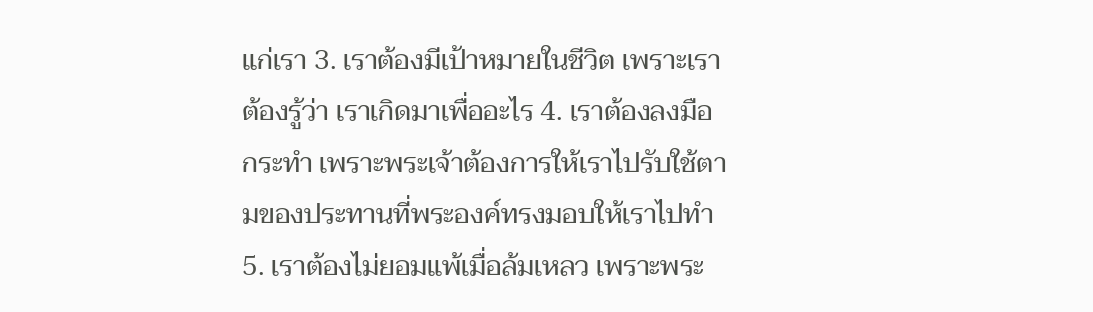แก่เรา 3. เราต้องมีเป้าหมายในชีวิต เพราะเราต้องรู้ว่า เราเกิดมาเพื่ออะไร 4. เราต้องลงมือกระทำ เพราะพระเจ้าต้องการให้เราไปรับใช้ตามของประทานที่พระองค์ทรงมอบให้เราไปทำ 5. เราต้องไม่ยอมแพ้เมื่อล้มเหลว เพราะพระ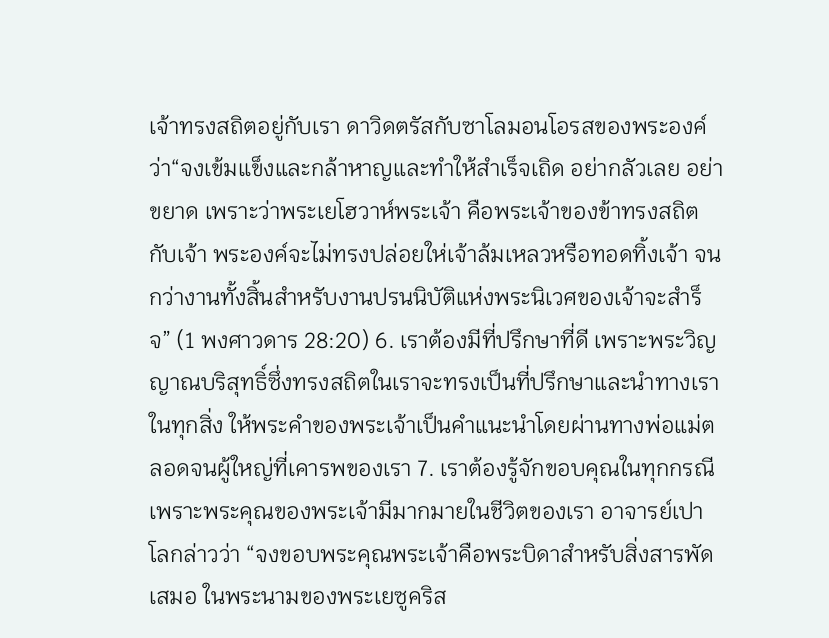เจ้าทรงสถิตอยู่กับเรา ดาวิดตรัสกับซาโลมอนโอรสของพระองค์ว่า“จงเข้มแข็งและกล้าหาญและทำให้สำเร็จเถิด อย่ากลัวเลย อย่าขยาด เพราะว่าพระเยโฮวาห์พระเจ้า คือพระเจ้าของข้าทรงสถิตกับเจ้า พระองค์จะไม่ทรงปล่อยให่เจ้าล้มเหลวหรือทอดทิ้งเจ้า จนกว่างานทั้งสิ้นสำหรับงานปรนนิบัติแห่งพระนิเวศของเจ้าจะสำร็จ” (1 พงศาวดาร 28:20) 6. เราต้องมีที่ปรึกษาที่ดี เพราะพระวิญญาณบริสุทธิ์ซึ่งทรงสถิตในเราจะทรงเป็นที่ปรึกษาและนำทางเราในทุกสิ่ง ให้พระคำของพระเจ้าเป็นคำแนะนำโดยผ่านทางพ่อแม่ตลอดจนผู้ใหญ่ที่เคารพของเรา 7. เราต้องรู้จักขอบคุณในทุกกรณี เพราะพระคุณของพระเจ้ามีมากมายในชีวิตของเรา อาจารย์เปาโลกล่าวว่า “จงขอบพระคุณพระเจ้าคือพระบิดาสำหรับสิ่งสารพัดเสมอ ในพระนามของพระเยซูคริส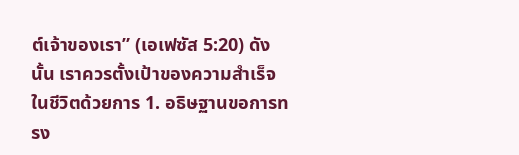ต์เจ้าของเรา” (เอเฟซัส 5:20) ดังนั้น เราควรตั้งเป้าของความสำเร็จในชีวิตด้วยการ 1. อธิษฐานขอการทรง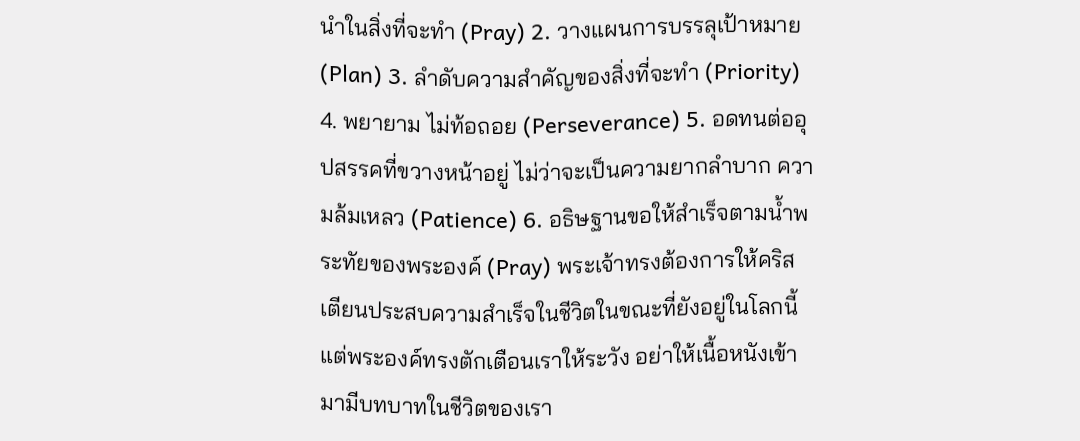นำในสิ่งที่จะทำ (Pray) 2. วางแผนการบรรลุเป้าหมาย (Plan) 3. ลำดับความสำคัญของสิ่งที่จะทำ (Priority) 4. พยายาม ไม่ท้อถอย (Perseverance) 5. อดทนต่ออุปสรรคที่ขวางหน้าอยู่ ไม่ว่าจะเป็นความยากลำบาก ความล้มเหลว (Patience) 6. อธิษฐานขอให้สำเร็จตามน้ำพระทัยของพระองค์ (Pray) พระเจ้าทรงต้องการให้คริสเตียนประสบความสำเร็จในชีวิตในขณะที่ยังอยู่ในโลกนี้ แต่พระองค์ทรงตักเตือนเราให้ระวัง อย่าให้เนื้อหนังเข้ามามีบทบาทในชีวิตของเรา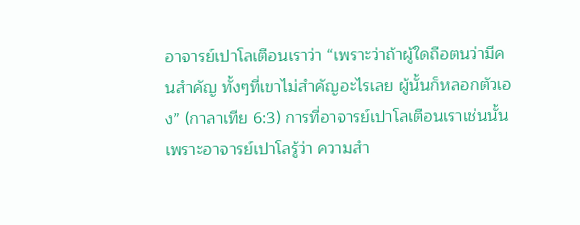อาจารย์เปาโลเตือนเราว่า “เพราะว่าถ้าผู้ใดถือตนว่ามีคนสำคัญ ทั้งๆที่เขาไม่สำคัญอะไรเลย ผู้นั้นก็หลอกตัวเอง” (กาลาเทีย 6:3) การที่อาจารย์เปาโลเตือนเราเช่นนั้น เพราะอาจารย์เปาโลรู้ว่า ความสำ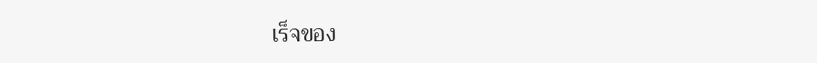เร็จของ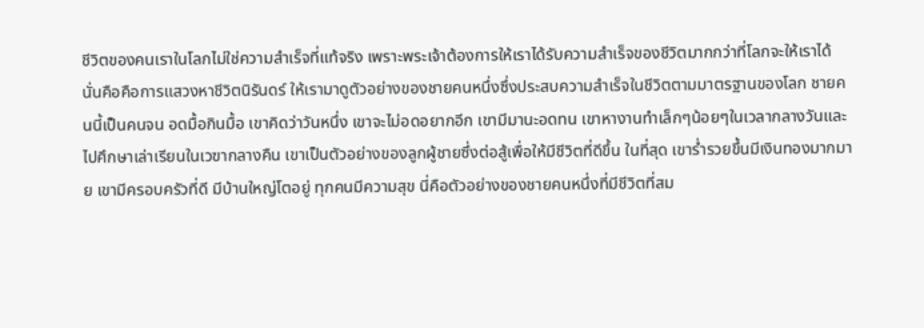ชีวิตของคนเราในโลกไม่ใช่ความสำเร็จที่แท้จริง เพราะพระเจ้าต้องการให้เราได้รับความสำเร็จของชีวิตมากกว่าที่โลกจะให้เราได้ นั่นคือคือการแสวงหาชีวิตนิรันดร์ ให้เรามาดูตัวอย่างของชายคนหนึ่งซึ่งประสบความสำเร็จในชีวิตตามมาตรฐานของโลก ชายคนนี้เป็นคนจน อดมื้อกินมื้อ เขาคิดว่าวันหนึ่ง เขาจะไม่อดอยากอีก เขามีมานะอดทน เขาหางานทำเล็กๆน้อยๆในเวลากลางวันและไปศึกษาเล่าเรียนในเวฃากลางคืน เขาเป็นตัวอย่างของลูกผู้ชายซึ่งต่อสู้เพื่อให้มีชีวิตที่ดีขึ้น ในที่สุด เขาร่ำรวยขึ้นมีเงินทองมากมาย เขามีครอบครัวที่ดี มีบ้านใหญ่โตอยู่ ทุกคนมีความสุข นี่คือตัวอย่างของชายคนหนึ่งที่มีชีวิตที่สม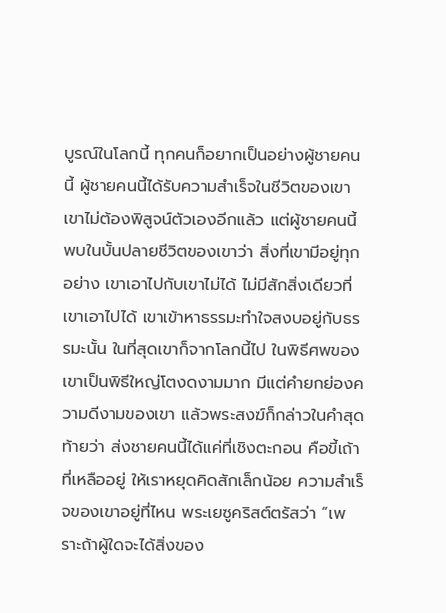บูรณ์ในโลกนี้ ทุกคนก็อยากเป็นอย่างผู้ชายคนนี้ ผู้ชายคนนี้ได้รับความสำเร็จในชีวิตของเขา เขาไม่ต้องพิสูจน์ตัวเองอีกแล้ว แต่ผู้ชายคนนี้พบในบั้นปลายชีวิตของเขาว่า สิ่งที่เขามีอยู่ทุกอย่าง เขาเอาไปกับเขาไม่ได้ ไม่มีสักสิ่งเดียวที่เขาเอาไปได้ เขาเข้าหาธรรมะทำใจสงบอยู่กับธรรมะนั้น ในที่สุดเขาก็จากโลกนี้ไป ในพิธีศพของเขาเป็นพิธีใหญ่โตงดงามมาก มีแต่คำยกย่องความดีงามของเขา แล้วพระสงฆ์ก็กล่าวในคำสุดท้ายว่า ส่งชายคนนี้ได้แค่ที่เชิงตะกอน คือขี้เถ้าที่เหลืออยู่ ให้เราหยุดคิดสักเล็กน้อย ความสำเร็จของเขาอยู่ที่ไหน พระเยซูคริสต์ตรัสว่า “เพราะถ้าผู้ใดจะได้สิ่งของ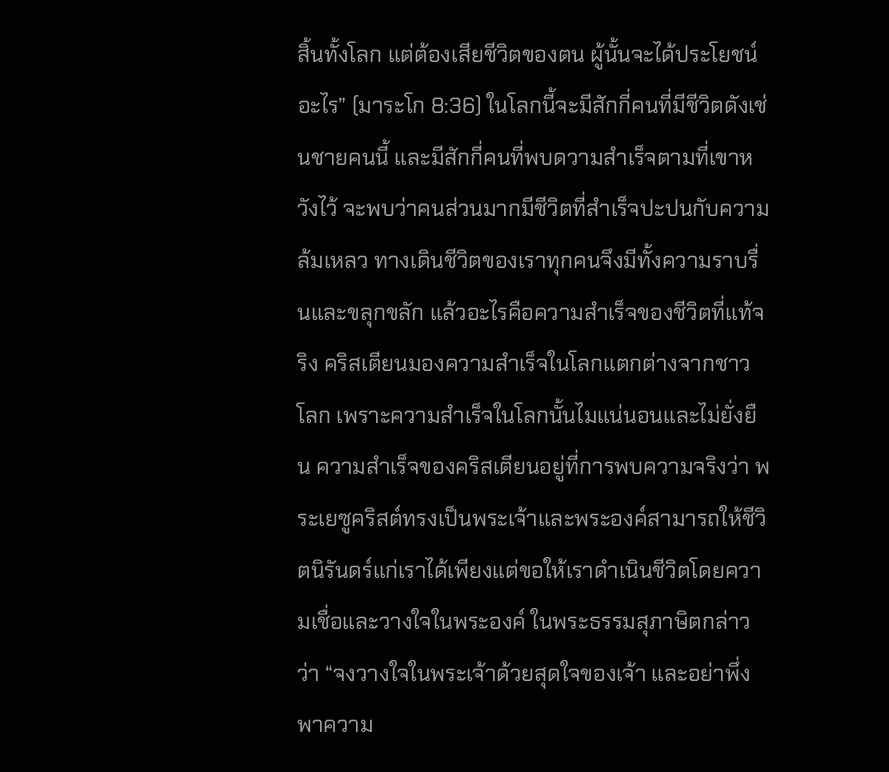สิ้นทั้งโลก แต่ต้องเสียชีวิตของตน ผู้นั้นจะได้ประโยชน์อะไร” (มาระโก 8:36) ในโลกนี้จะมีสักกี่คนที่มีชีวิตดังเช่นชายคนนี้ และมีสักกี่คนที่พบดวามสำเร็จตามที่เขาหวังไว้ จะพบว่าคนส่วนมากมีชีวิตที่สำเร็จปะปนกับความล้มเหลว ทางเดินชีวิตของเราทุกคนจึงมีทั้งความราบรื่นและขลุกขลัก แล้วอะไรคือความสำเร็จของชีวิตที่แท้จริง คริสเตียนมองความสำเร็จในโลกแตกต่างจากชาวโลก เพราะความสำเร็จในโลกนั้นไมแน่นอนและไม่ยั่งยืน ความสำเร็จของคริสเตียนอยู่ที่การพบความจริงว่า พระเยซูคริสต์ทรงเป็นพระเจ้าและพระองค์สามารถให้ชีวิตนิรันดร์แก่เราได้เพียงแต่ขอให้เราดำเนินชีวิตโดยความเชื่อและวางใจในพระองค์ ในพระธรรมสุภาษิตกล่าวว่า “จงวางใจในพระเจ้าด้วยสุดใจของเจ้า และอย่าพึ่งพาความ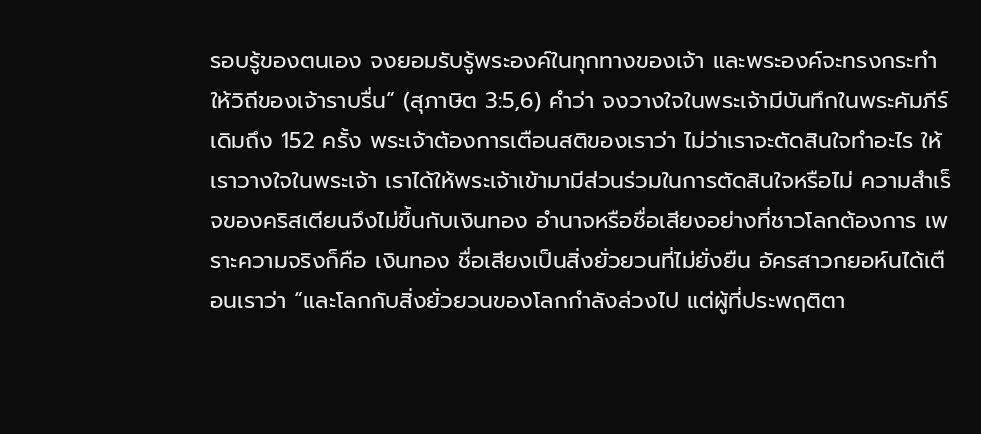รอบรู้ของตนเอง จงยอมรับรู้พระองค์ในทุกทางของเจ้า และพระองค์จะทรงกระทำให้วิถีของเจ้าราบรื่น” (สุภาษิต 3:5,6) คำว่า จงวางใจในพระเจ้ามีบันทึกในพระคัมภีร์เดิมถึง 152 ครั้ง พระเจ้าต้องการเตือนสติของเราว่า ไม่ว่าเราจะตัดสินใจทำอะไร ให้เราวางใจในพระเจ้า เราได้ให้พระเจ้าเข้ามามีส่วนร่วมในการตัดสินใจหรือไม่ ความสำเร็จของคริสเตียนจึงไม่ขึ้นกับเงินทอง อำนาจหรือชื่อเสียงอย่างที่ชาวโลกต้องการ เพราะความจริงก็คือ เงินทอง ชื่อเสียงเป็นสิ่งยั่วยวนที่ไม่ยั่งยืน อัครสาวกยอห์นได้เตือนเราว่า “และโลกกับสิ่งยั่วยวนของโลกกำลังล่วงไป แต่ผู้ที่ประพฤติตา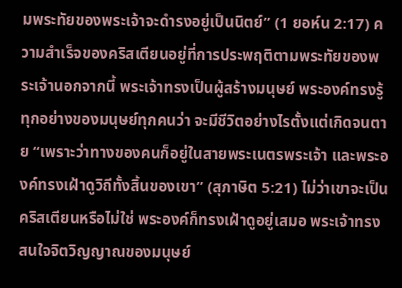มพระทัยของพระเจ้าจะดำรงอยู่เป็นนิตย์” (1 ยอห์น 2:17) ความสำเร็จของคริสเตียนอยู่ที่การประพฤติตามพระทัยของพระเจ้านอกจากนี้ พระเจ้าทรงเป็นผู้สร้างมนุษย์ พระองค์ทรงรู้ทุกอย่างของมนุษย์ทุกคนว่า จะมีชีวิตอย่างไรตั้งแต่เกิดจนตาย “เพราะว่าทางของคนก็อยู่ในสายพระเนตรพระเจ้า และพระองค์ทรงเฝ้าดูวิถีทั้งสิ้นของเขา” (สุภาษิต 5:21) ไม่ว่าเขาจะเป็นคริสเตียนหรือไม่ใช่ พระองค์ก็ทรงเฝ้าดูอยู่เสมอ พระเจ้าทรงสนใจจิตวิญญาณของมนุษย์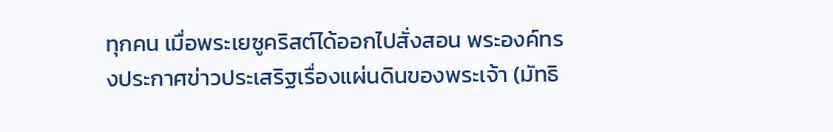ทุกคน เมื่อพระเยซูคริสต์ได้ออกไปสั่งสอน พระองค์ทรงประกาศข่าวประเสริฐเรื่องแผ่นดินของพระเจ้า (มัทธิ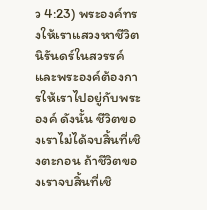ว 4:23) พระองค์ทรงให้เราแสวงหาชีวิตนิรันดร์ในสวรรค์ และพระองค์ต้องการให้เราไปอยู่กับพระองค์ ดังนั้น ชีวิตของเราไม่ได้จบสิ้นที่เชิงตะกอน ถ้าชีวิตของเราจบสิ้นที่เชิ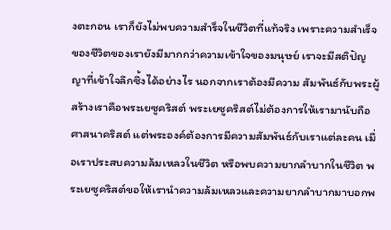งตะกอน เราก็ยังไม่พบความสำร็จในชีวิตที่แท้จริง เพราะความสำเร็จของชีวิตของเรายังมีมากกว่าความเข้าใจของมนุษย์ เราจะมีสติปัญญาที่เข้าใจลึกซึ้งได้อย่างไร นอกจากเราต้องมีความ สัมพันธ์กับพระผู้สร้างเราคือพระเยซูคริสต์ พระเยซูคริสต์ไม่ต้องการให้เรามานับถือศาสนาคริสต์ แต่พระองค์ต้องการมีความสัมพันธ์กับเราแต่ละคน เมื่อเราประสบความล้มเหลวในชีวิต หรือพบความยากลำบากในชีวิต พระเยซูคริสต์ขอให้เรานำความล้มเหลวและความยากลำบากมาบอกพ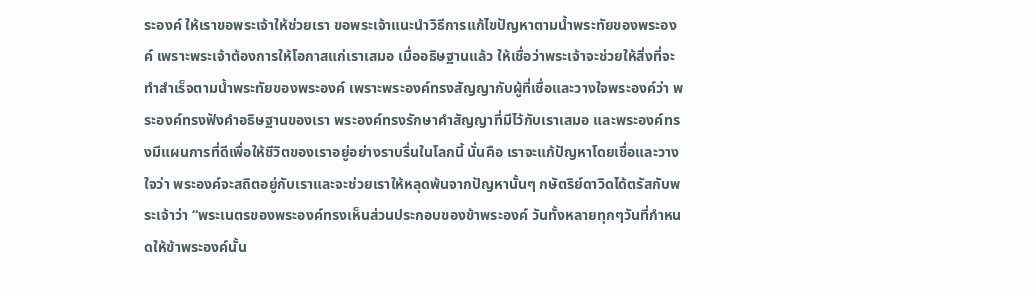ระองค์ ให้เราขอพระเจ้าให้ช่วยเรา ขอพระเจ้าแนะนำวิธีการแก้ไขปัญหาตามน้ำพระทัยของพระองค์ เพราะพระเจ้าต้องการให้โอกาสแก่เราเสมอ เมื่ออธิษฐานแล้ว ให้เชื่อว่าพระเจ้าจะช่วยให้สิ่งที่จะทำสำเร็จตามน้ำพระทัยของพระองค์ เพราะพระองค์ทรงสัญญากับผู้ที่เชื่อและวางใจพระองค์ว่า พระองค์ทรงฟังคำอธิษฐานของเรา พระองค์ทรงรักษาคำสัญญาที่มีไว้กับเราเสมอ และพระองค์ทรงมีแผนการที่ดีเพื่อให้ชีวิตของเราอยู่อย่างราบรื่นในโลกนี้ นั่นคือ เราจะแก้ปัญหาโดยเชื่อและวางใจว่า พระองค์จะสถิตอยู่กับเราและจะช่วยเราให้หลุดพ้นจากปัญหานั้นๆ กษัตริย์ดาวิดได้ตรัสกับพระเจ้าว่า “พระเนตรของพระองค์ทรงเห็นส่วนประกอบของข้าพระองค์ วันทั้งหลายทุกๆวันที่กำหนดให้ข้าพระองค์นั้น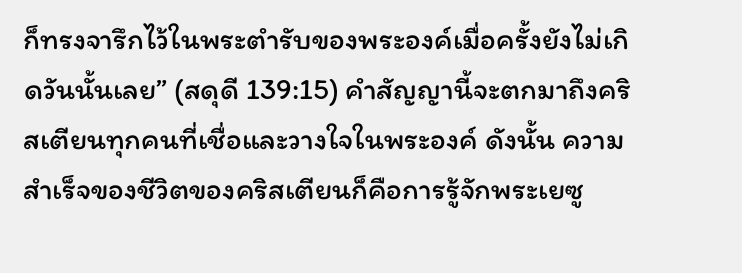ก็ทรงจารึกไว้ในพระตำรับของพระองค์เมื่อครั้งยังไม่เกิดวันนั้นเลย” (สดุดี 139:15) คำสัญญานี้จะตกมาถึงคริสเตียนทุกคนที่เชื่อและวางใจในพระองค์ ดังนั้น ความสำเร็จของชีวิตของคริสเตียนก็คือการรู้จักพระเยซู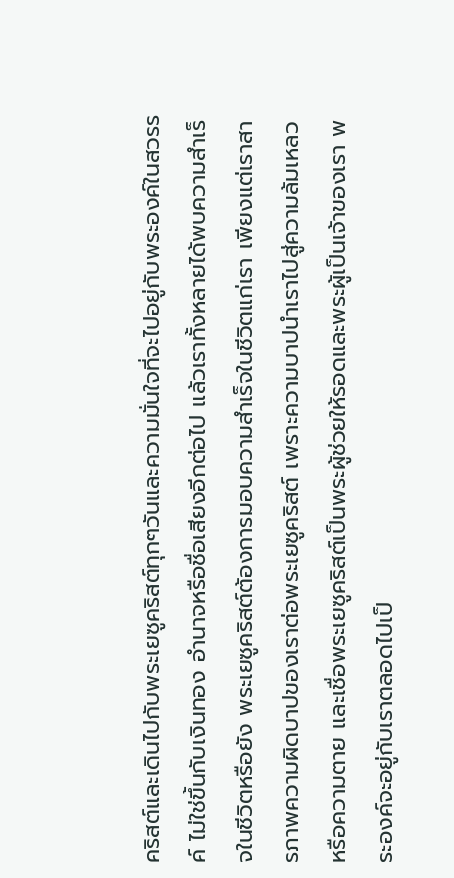คริสต์และเดินไปกับพระเยซูคริสต์ทุกๆวันและความมั่นใจที่จะไปอยู่กับพระองค์ในสวรรค์ ไม่ใช่ขึ้นกับเงินทอง อำนาจหรือชื่อเสียงอีกต่อไป แล้วเราทั้งหลายได้พบความสำเร็จในชีวิตหรือยัง พระเยซูคริสต์ต้องการมอบความสำเร็จในชีวิตแก่เรา เพียงแต่เราสารภาพความผิดบาปของเราต่อพระเยซูคริสต์ เพราะความบาปนำเราไปสู่ความล้มเหลวหรือความตาย และเชื่อพระเยซูคริสต์เป็นพระผู้ช่วยให้รอดและพระผู้เป็นเจ้าของเรา พระองค์จะอยู่กับเราตลอดไปเป็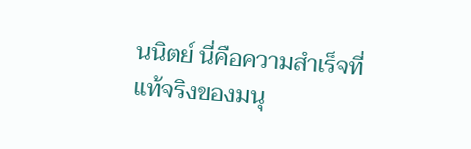นนิตย์ นี่คือความสำเร็จที่แท้จริงของมนุ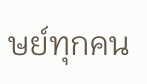ษย์ทุกคน